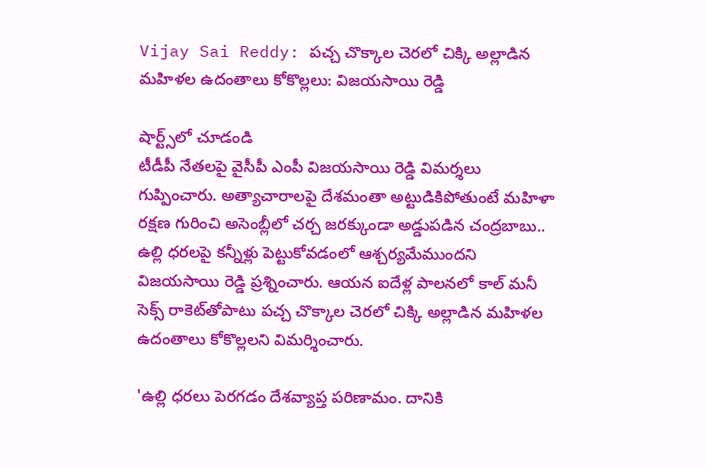Vijay Sai Reddy: పచ్చ చొక్కాల చెరలో చిక్కి అల్లాడిన మహిళల ఉదంతాలు కోకొల్లలు: విజయసాయి రెడ్డి

షార్ట్స్‌లో చూడండి
టీడీపీ నేతలపై వైసీపీ ఎంపీ విజయసాయి రెడ్డి విమర్శలు గుప్పించారు. అత్యాచారాలపై దేశమంతా అట్టుడికిపోతుంటే మహిళా రక్షణ గురించి అసెంబ్లీలో చర్చ జరక్కుండా అడ్డుపడిన చంద్రబాబు.. ఉల్లి ధరలపై కన్నీళ్లు పెట్టుకోవడంలో ఆశ్చర్యమేముందని విజయసాయి రెడ్డి ప్రశ్నించారు. ఆయన ఐదేళ్ల పాలనలో కాల్‌ మనీ సెక్స్‌ రాకెట్‌తోపాటు పచ్చ చొక్కాల చెరలో చిక్కి అల్లాడిన మహిళల ఉదంతాలు కోకొల్లలని విమర్శించారు.

'ఉల్లి ధరలు పెరగడం దేశవ్యాప్త పరిణామం. దానికి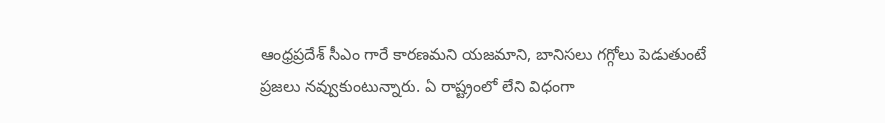ఆంధ్రప్రదేశ్ సీఎం గారే కారణమని యజమాని, బానిసలు గగ్గోలు పెడుతుంటే ప్రజలు నవ్వుకుంటున్నారు. ఏ రాష్ట్రంలో లేని విధంగా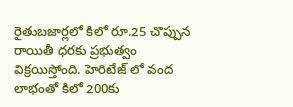రైతుబజార్లలో కిలో రూ.25 చొప్పున రాయితీ ధరకు ప్రభుత్వం విక్రయిస్తోంది. హెరిటేజ్ లో వంద లాభంతో కిలో 200కు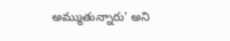అమ్ముతున్నారు' అని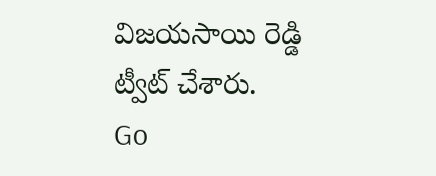విజయసాయి రెడ్డి ట్వీట్ చేశారు.
Go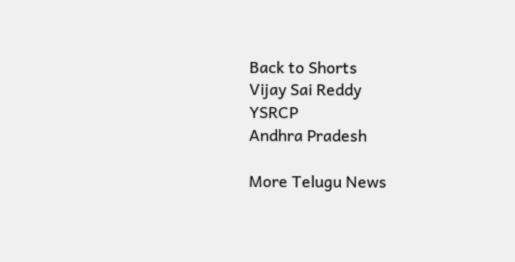Back to Shorts
Vijay Sai Reddy
YSRCP
Andhra Pradesh

More Telugu News